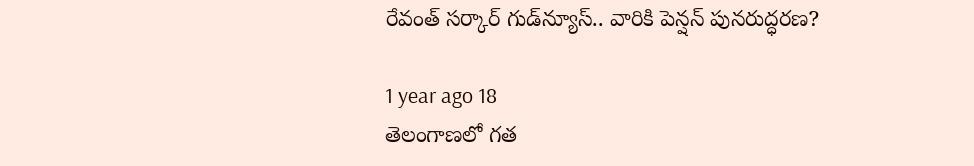రేవంత్ సర్కార్ గుడ్‌న్యూస్.. వారికి పెన్షన్ పునరుద్ధరణ?

1 year ago 18
తెలంగాణలో గత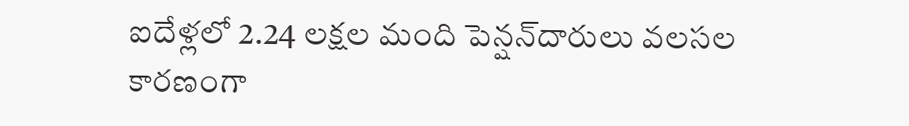ఐదేళ్లలో 2.24 లక్షల మంది పెన్షన్‌దారులు వలసల కారణంగా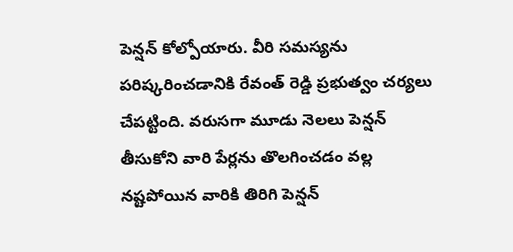పెన్షన్ కోల్పోయారు. వీరి సమస్యను పరిష్కరించడానికి రేవంత్ రెడ్డి ప్రభుత్వం చర్యలు చేపట్టింది. వరుసగా మూడు నెలలు పెన్షన్ తీసుకోని వారి పేర్లను తొలగించడం వల్ల నష్టపోయిన వారికి తిరిగి పెన్షన్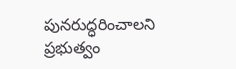పునరుద్ధరించాలని ప్రభుత్వం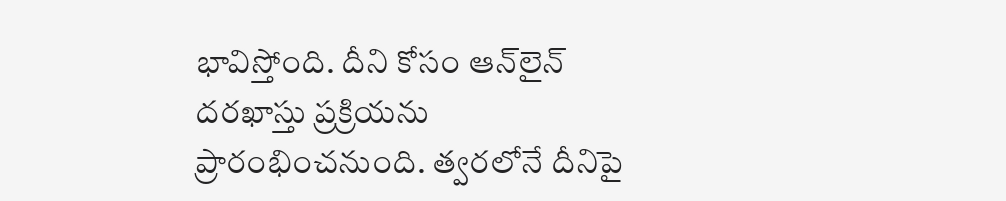భావిస్తోంది. దీని కోసం ఆన్‌లైన్ దరఖాస్తు ప్రక్రియను ప్రారంభించనుంది. త్వరలోనే దీనిపై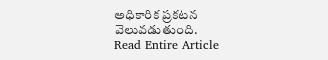అధికారిక ప్రకటన వెలువడుతుంది.
Read Entire Article